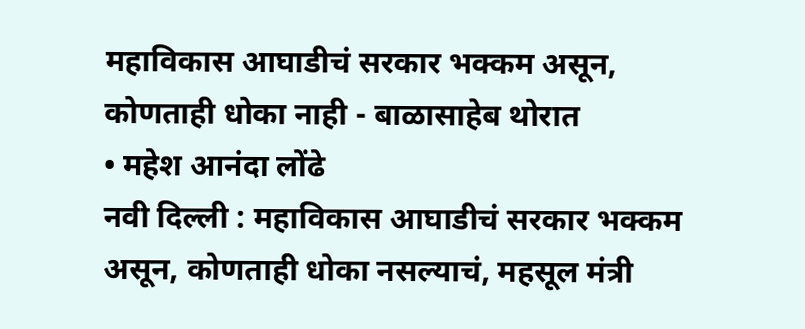महाविकास आघाडीचं सरकार भक्कम असून, कोणताही धोका नाही - बाळासाहेब थोरात
• महेश आनंदा लोंढे
नवी दिल्ली : महाविकास आघाडीचं सरकार भक्कम असून, कोणताही धोका नसल्याचं, महसूल मंत्री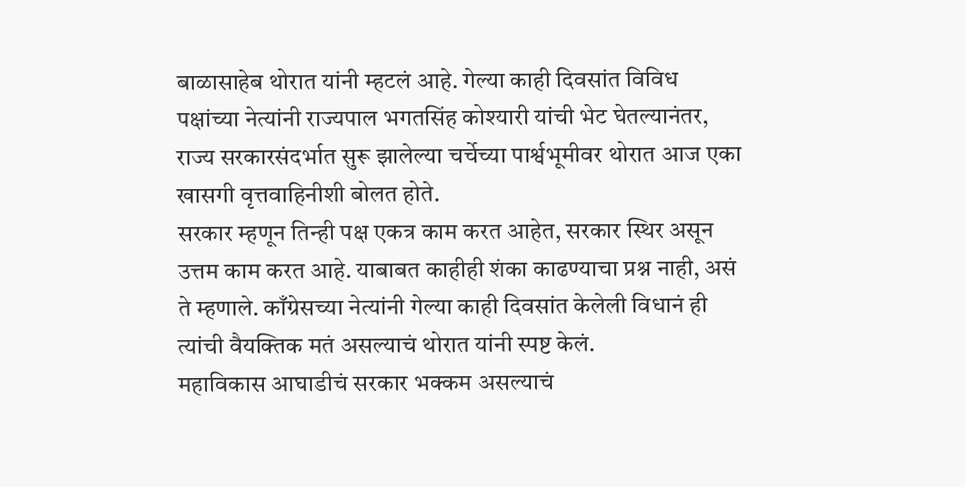बाळासाहेब थोरात यांनी म्हटलं आहे. गेल्या काही दिवसांत विविध पक्षांच्या नेत्यांनी राज्यपाल भगतसिंह कोश्यारी यांची भेट घेतल्यानंतर, राज्य सरकारसंदर्भात सुरू झालेल्या चर्चेच्या पार्श्वभूमीवर थोरात आज एका खासगी वृत्तवाहिनीशी बोलत होते.
सरकार म्हणून तिन्ही पक्ष एकत्र काम करत आहेत, सरकार स्थिर असून उत्तम काम करत आहे. याबाबत काहीही शंका काढण्याचा प्रश्न नाही, असं ते म्हणाले. काँग्रेसच्या नेत्यांनी गेल्या काही दिवसांत केलेली विधानं ही त्यांची वैयक्तिक मतं असल्याचं थोरात यांनी स्पष्ट केलं.
महाविकास आघाडीचं सरकार भक्कम असल्याचं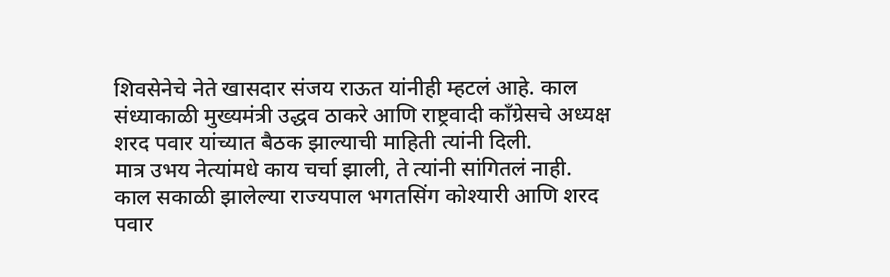शिवसेनेचे नेते खासदार संजय राऊत यांनीही म्हटलं आहे. काल संध्याकाळी मुख्यमंत्री उद्धव ठाकरे आणि राष्ट्रवादी काँग्रेसचे अध्यक्ष शरद पवार यांच्यात बैठक झाल्याची माहिती त्यांनी दिली.
मात्र उभय नेत्यांमधे काय चर्चा झाली, ते त्यांनी सांगितलं नाही. काल सकाळी झालेल्या राज्यपाल भगतसिंग कोश्यारी आणि शरद पवार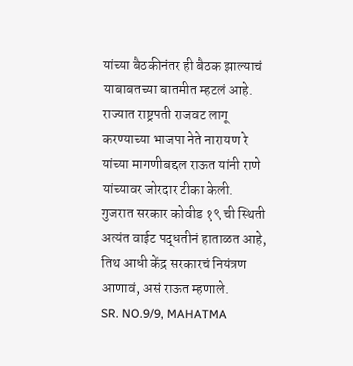यांच्या बैठकीनंतर ही बैठक झाल्याचं याबाबतच्या बातमीत म्हटलं आहे.
राज्यात राष्ट्रपती राजवट लागू करण्याच्या भाजपा नेते नारायण रे यांच्या मागणीबद्दल राऊत यांनी राणे यांच्यावर जोरदार टीका केली. गुजरात सरकार कोवीड १९ ची स्थिती अत्यंत वाईट पद्धतीनं हाताळत आहे, तिथ आधी केंद्र सरकारचं नियंत्रण आणावं, असं राऊत म्हणाले.
SR. NO.9/9, MAHATMA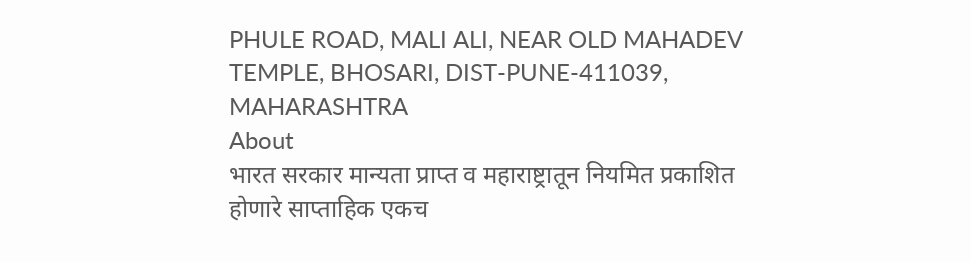PHULE ROAD, MALI ALI, NEAR OLD MAHADEV TEMPLE, BHOSARI, DIST-PUNE-411039, MAHARASHTRA
About
भारत सरकार मान्यता प्राप्त व महाराष्ट्रातून नियमित प्रकाशित होणारे साप्ताहिक एकच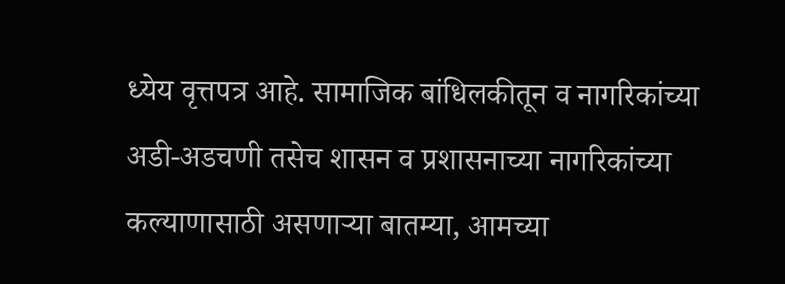ध्येय वृत्तपत्र आहे. सामाजिक बांधिलकीतून व नागरिकांच्या अडी-अडचणी तसेच शासन व प्रशासनाच्या नागरिकांच्या कल्याणासाठी असणाऱ्या बातम्या, आमच्या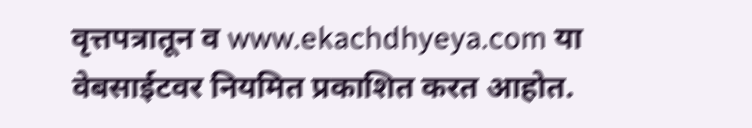वृत्तपत्रातून व www.ekachdhyeya.com या वेबसाईटवर नियमित प्रकाशित करत आहोत.